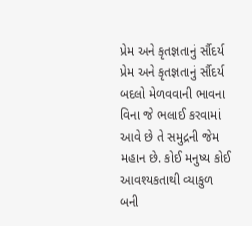પ્રેમ અને કૃતજ્ઞતાનું ર્સૌદર્ય
પ્રેમ અને કૃતજ્ઞતાનું ર્સૌદર્ય
બદલો મેળવવાની ભાવના વિના જે ભલાઈ કરવામાં આવે છે તે સમુદ્રની જેમ મહાન છે. કોઈ મનુષ્ય કોઈ આવશ્યકતાથી વ્યાકુળ બની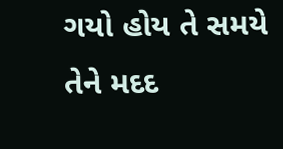ગયો હોય તે સમયે તેને મદદ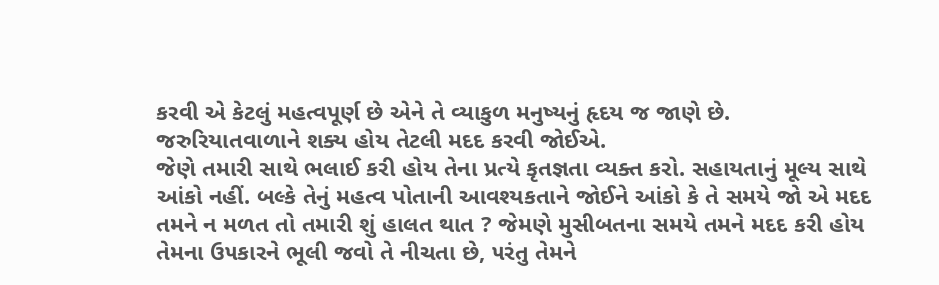કરવી એ કેટલું મહત્વપૂર્ણ છે એને તે વ્યાકુળ મનુષ્યનું હૃદય જ જાણે છે. જરુરિયાતવાળાને શક્ય હોય તેટલી મદદ કરવી જોઈએ.
જેણે તમારી સાથે ભલાઈ કરી હોય તેના પ્રત્યે કૃતજ્ઞતા વ્યક્ત કરો. સહાયતાનું મૂલ્ય સાથે આંકો નહીં. બલ્કે તેનું મહત્વ પોતાની આવશ્યકતાને જોઈને આંકો કે તે સમયે જો એ મદદ તમને ન મળત તો તમારી શું હાલત થાત ? જેમણે મુસીબતના સમયે તમને મદદ કરી હોય તેમના ઉ૫કારને ભૂલી જવો તે નીચતા છે, ૫રંતુ તેમને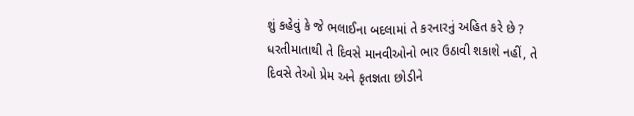શું કહેવું કે જે ભલાઈના બદલામાં તે કરનારનું અહિત કરે છે ?
ધરતીમાતાથી તે દિવસે માનવીઓનો ભાર ઉઠાવી શકાશે નહીં, તે દિવસે તેઓ પ્રેમ અને કૃતજ્ઞતા છોડીને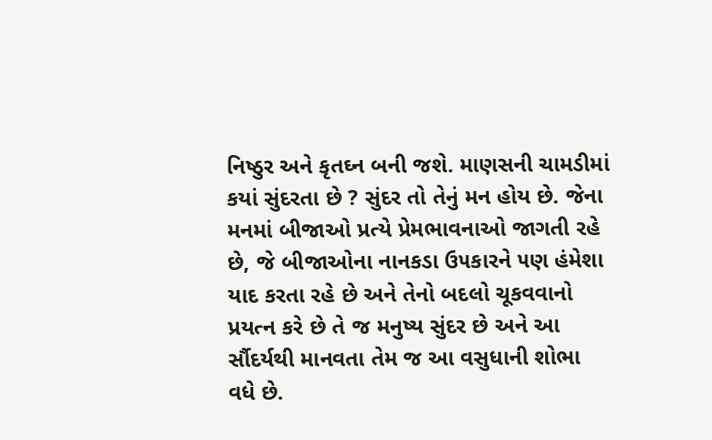નિષ્ઠુર અને કૃતઘ્ન બની જશે. માણસની ચામડીમાં કયાં સુંદરતા છે ? સુંદર તો તેનું મન હોય છે. જેના મનમાં બીજાઓ પ્રત્યે પ્રેમભાવનાઓ જાગતી રહે છે, જે બીજાઓના નાનકડા ઉ૫કારને ૫ણ હંમેશા યાદ કરતા રહે છે અને તેનો બદલો ચૂકવવાનો પ્રયત્ન કરે છે તે જ મનુષ્ય સુંદર છે અને આ ર્સૌદર્યથી માનવતા તેમ જ આ વસુધાની શોભા વધે છે.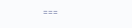===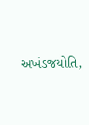અખંડજયોતિ,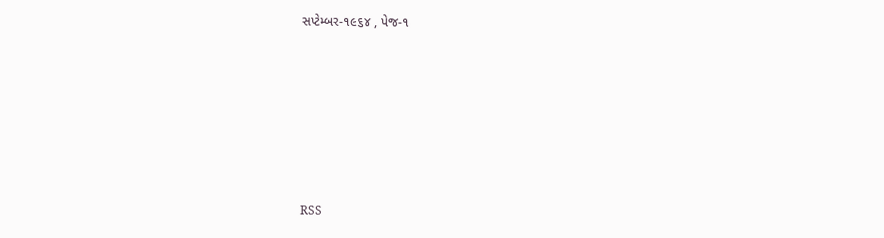સપ્ટેમ્બર-૧૯૬૪ , પેજ-૧










RSS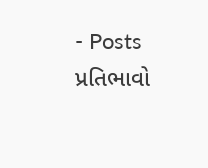- Posts
પ્રતિભાવો